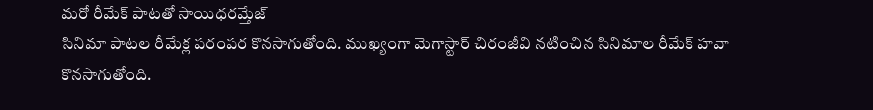మరో రీమేక్ పాటతో సాయిధరమ్తేజ్
సినిమా పాటల రీమేక్ల పరంపర కొనసాగుతోంది. ముఖ్యంగా మెగాస్టార్ చిరంజీవి నటించిన సినిమాల రీమేక్ హవా కొనసాగుతోంది.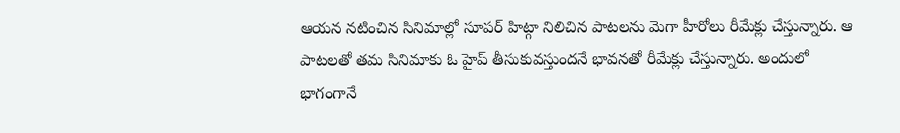ఆయన నటించిన సినిమాల్లో సూపర్ హిట్గా నిలిచిన పాటలను మెగా హీరోలు రీమేక్లు చేస్తున్నారు. ఆ పాటలతో తమ సినిమాకు ఓ హైప్ తీసుకువస్తుందనే భావనతో రీమేక్లు చేస్తున్నారు. అందులో భాగంగానే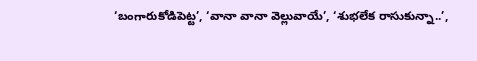‘బంగారుకోడిపెట్ట’, ‘వానా వానా వెల్లువాయే’, ‘శుభలేక రాసుకున్నా..’,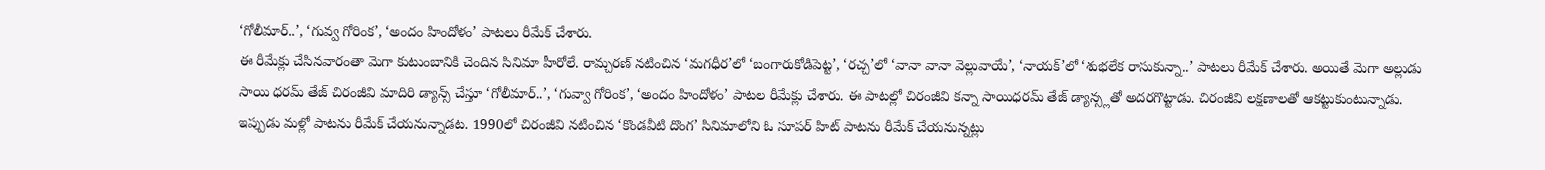‘గోలీమార్..’, ‘గువ్వ గోరింక’, ‘అందం హిందోళం’ పాటలు రీమేక్ చేశారు.
ఈ రీమేక్లు చేసినవారంతా మెగా కుటుంబానికి చెందిన సినిమా హీరోలే. రామ్చరణ్ నటించిన ‘మగధీర’లో ‘బంగారుకోడిపెట్ట’, ‘రచ్చ’లో ‘వానా వానా వెల్లువాయే’, ‘నాయక్’లో ‘శుభలేక రాసుకున్నా..’ పాటలు రీమేక్ చేశారు. అయితే మెగా అల్లుడు సాయి ధరమ్ తేజ్ చిరంజీవి మాదిరి డ్యాన్స్ చేస్తూ ‘గోలీమార్..’, ‘గువ్వా గోరింక’, ‘అందం హిందోళం’ పాటల రీమేక్లు చేశారు. ఈ పాటల్లో చిరంజీవి కన్నా సాయిధరమ్ తేజ్ డ్యాన్స్లతో అదరగొట్టాడు. చిరంజీవి లక్షణాలతో ఆకట్టుకుంటున్నాడు.
ఇప్పుడు మళ్లో పాటను రీమేక్ చేయనున్నాడట. 1990లో చిరంజీవి నటించిన ‘కొండవీటి దొంగ’ సినిమాలోని ఓ సూపర్ హిట్ పాటను రీమేక్ చేయనున్నట్లు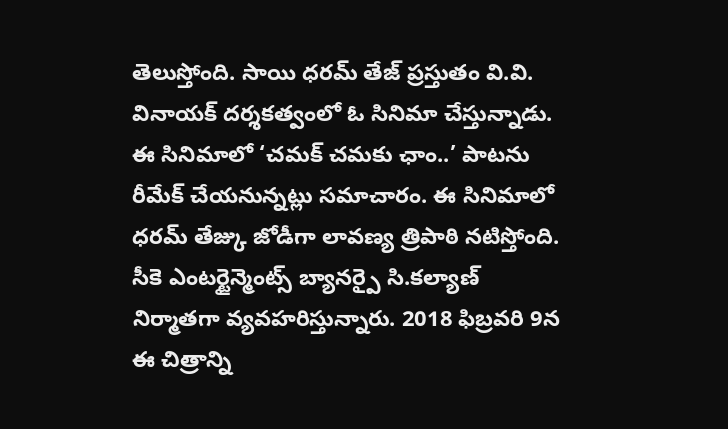తెలుస్తోంది. సాయి ధరమ్ తేజ్ ప్రస్తుతం వి.వి. వినాయక్ దర్శకత్వంలో ఓ సినిమా చేస్తున్నాడు. ఈ సినిమాలో ‘చమక్ చమకు ఛాం..’ పాటను రీమేక్ చేయనున్నట్లు సమాచారం. ఈ సినిమాలో ధరమ్ తేజ్కు జోడీగా లావణ్య త్రిపాఠి నటిస్తోంది. సీకె ఎంటర్టైన్మెంట్స్ బ్యానర్పై సి.కల్యాణ్ నిర్మాతగా వ్యవహరిస్తున్నారు. 2018 ఫిబ్రవరి 9న ఈ చిత్రాన్ని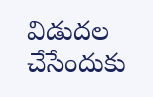విడుదల చేసేందుకు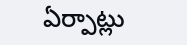ఏర్పాట్లు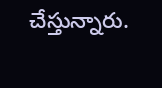చేస్తున్నారు.